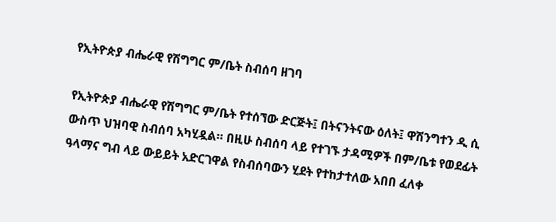የኢትዮጵያ ብሔራዊ የሽግግር ም/ቤት ስብሰባ ዘገባ

የኢትዮጵያ ብሔራዊ የሽግግር ም/ቤት የተሰኘው ድርጅት፤ በትናንትናው ዕለት፤ ዋሽንግተን ዲ ሲ ውስጥ ህዝባዊ ስብሰባ አካሂዷል። በዚሁ ስብሰባ ላይ የተገኙ ታዳሚዎች በም/ቤቱ የወደፊት ዓላማና ግብ ላይ ውይይት አድርገዋል የስብሰባውን ሂደት የተከታተለው አበበ ፈለቀ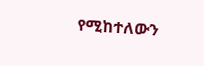የሚከተለውን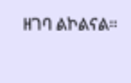ዘገባ ልኮልናል።